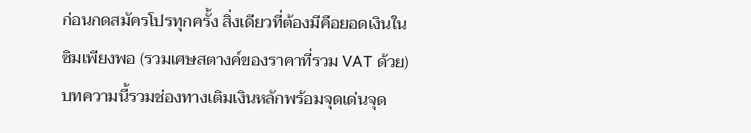ก่อนกดสมัครโปรทุกครั้ง สิ่งเดียวที่ต้องมีคือยอดเงินในซิมเพียงพอ (รวมเศษสตางค์ของราคาที่รวม VAT ด้วย) บทความนี้รวมช่องทางเติมเงินหลักพร้อมจุดเด่นจุด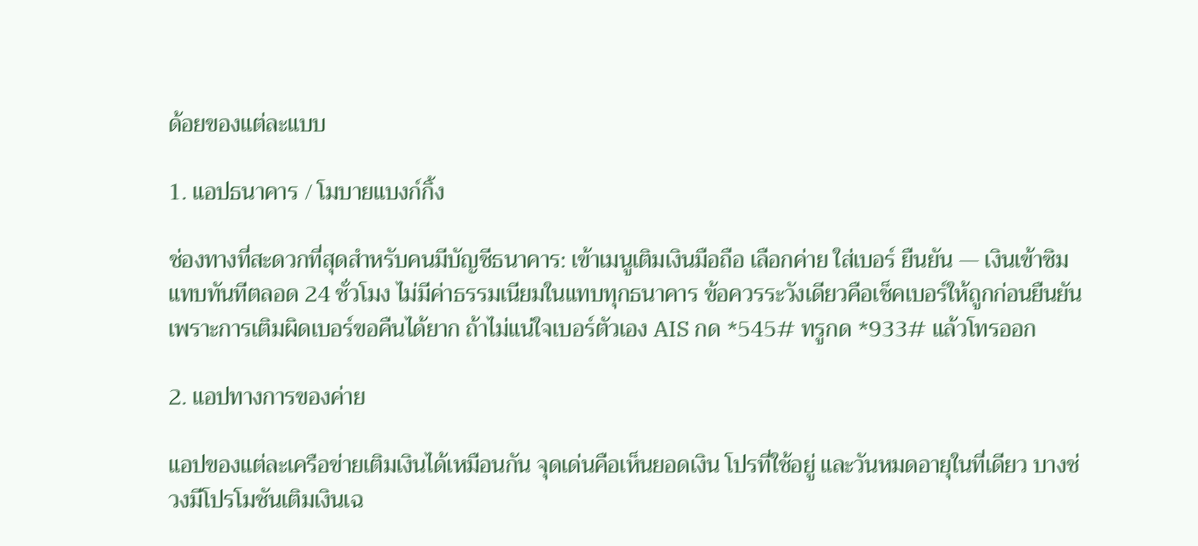ด้อยของแต่ละแบบ

1. แอปธนาคาร / โมบายแบงก์กิ้ง

ช่องทางที่สะดวกที่สุดสำหรับคนมีบัญชีธนาคาร: เข้าเมนูเติมเงินมือถือ เลือกค่าย ใส่เบอร์ ยืนยัน — เงินเข้าซิมแทบทันทีตลอด 24 ชั่วโมง ไม่มีค่าธรรมเนียมในแทบทุกธนาคาร ข้อควรระวังเดียวคือเช็คเบอร์ให้ถูกก่อนยืนยัน เพราะการเติมผิดเบอร์ขอคืนได้ยาก ถ้าไม่แน่ใจเบอร์ตัวเอง AIS กด *545# ทรูกด *933# แล้วโทรออก

2. แอปทางการของค่าย

แอปของแต่ละเครือข่ายเติมเงินได้เหมือนกัน จุดเด่นคือเห็นยอดเงิน โปรที่ใช้อยู่ และวันหมดอายุในที่เดียว บางช่วงมีโปรโมชันเติมเงินเฉ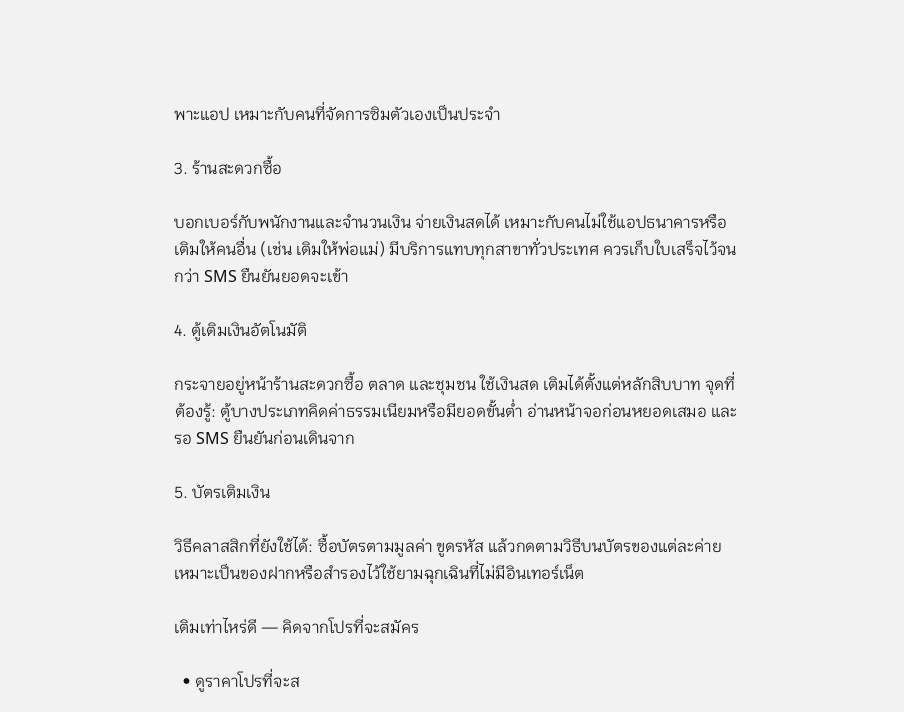พาะแอป เหมาะกับคนที่จัดการซิมตัวเองเป็นประจำ

3. ร้านสะดวกซื้อ

บอกเบอร์กับพนักงานและจำนวนเงิน จ่ายเงินสดได้ เหมาะกับคนไม่ใช้แอปธนาคารหรือเติมให้คนอื่น (เช่น เติมให้พ่อแม่) มีบริการแทบทุกสาขาทั่วประเทศ ควรเก็บใบเสร็จไว้จนกว่า SMS ยืนยันยอดจะเข้า

4. ตู้เติมเงินอัตโนมัติ

กระจายอยู่หน้าร้านสะดวกซื้อ ตลาด และชุมชน ใช้เงินสด เติมได้ตั้งแต่หลักสิบบาท จุดที่ต้องรู้: ตู้บางประเภทคิดค่าธรรมเนียมหรือมียอดขั้นต่ำ อ่านหน้าจอก่อนหยอดเสมอ และรอ SMS ยืนยันก่อนเดินจาก

5. บัตรเติมเงิน

วิธีคลาสสิกที่ยังใช้ได้: ซื้อบัตรตามมูลค่า ขูดรหัส แล้วกดตามวิธีบนบัตรของแต่ละค่าย เหมาะเป็นของฝากหรือสำรองไว้ใช้ยามฉุกเฉินที่ไม่มีอินเทอร์เน็ต

เติมเท่าไหร่ดี — คิดจากโปรที่จะสมัคร

  • ดูราคาโปรที่จะส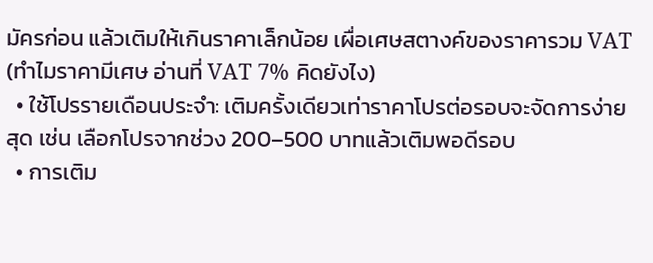มัครก่อน แล้วเติมให้เกินราคาเล็กน้อย เผื่อเศษสตางค์ของราคารวม VAT (ทำไมราคามีเศษ อ่านที่ VAT 7% คิดยังไง)
  • ใช้โปรรายเดือนประจำ: เติมครั้งเดียวเท่าราคาโปรต่อรอบจะจัดการง่ายสุด เช่น เลือกโปรจากช่วง 200–500 บาทแล้วเติมพอดีรอบ
  • การเติม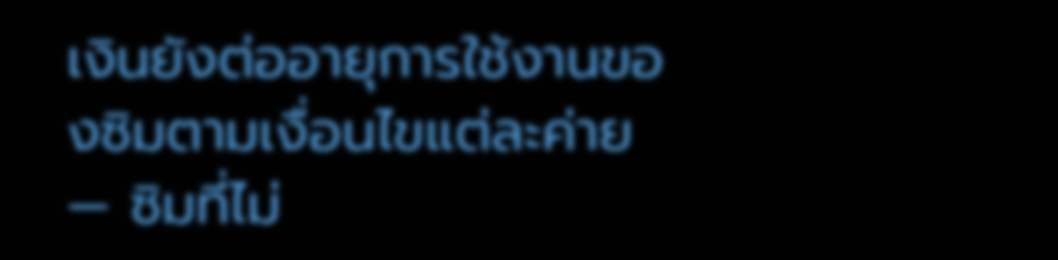เงินยังต่ออายุการใช้งานของซิมตามเงื่อนไขแต่ละค่าย — ซิมที่ไม่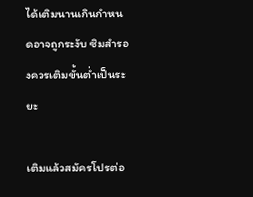ได้เติมนานเกินกำหนดอาจถูกระงับ ซิมสำรองควรเติมขั้นต่ำเป็นระยะ

เติมแล้วสมัครโปรต่อ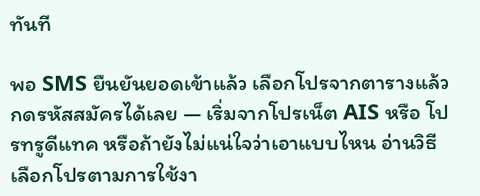ทันที

พอ SMS ยืนยันยอดเข้าแล้ว เลือกโปรจากตารางแล้วกดรหัสสมัครได้เลย — เริ่มจากโปรเน็ต AIS หรือ โปรทรูดีแทค หรือถ้ายังไม่แน่ใจว่าเอาแบบไหน อ่านวิธีเลือกโปรตามการใช้งา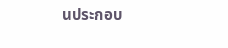นประกอบ